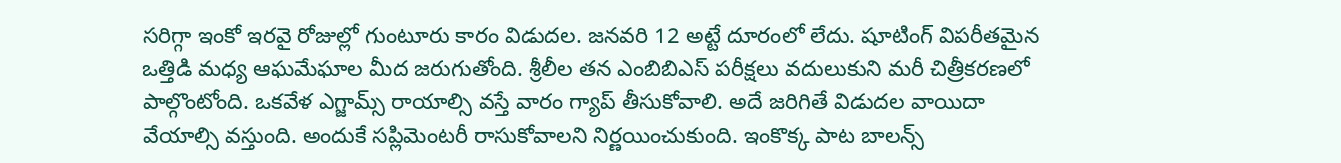సరిగ్గా ఇంకో ఇరవై రోజుల్లో గుంటూరు కారం విడుదల. జనవరి 12 అట్టే దూరంలో లేదు. షూటింగ్ విపరీతమైన ఒత్తిడి మధ్య ఆఘమేఘాల మీద జరుగుతోంది. శ్రీలీల తన ఎంబిబిఎస్ పరీక్షలు వదులుకుని మరీ చిత్రీకరణలో పాల్గొంటోంది. ఒకవేళ ఎగ్జామ్స్ రాయాల్సి వస్తే వారం గ్యాప్ తీసుకోవాలి. అదే జరిగితే విడుదల వాయిదా వేయాల్సి వస్తుంది. అందుకే సప్లిమెంటరీ రాసుకోవాలని నిర్ణయించుకుంది. ఇంకొక్క పాట బాలన్స్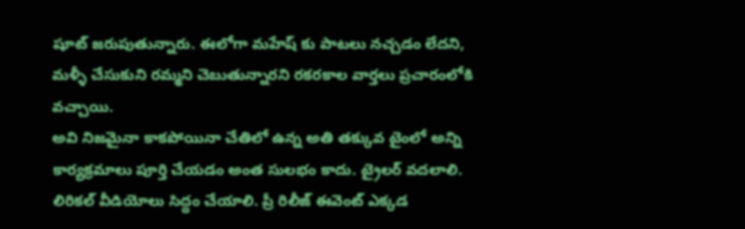షూట్ జరుపుతున్నారు. ఈలోగా మహేష్ కు పాటలు నచ్చడం లేదని, మళ్ళీ చేసుకుని రమ్మని చెబుతున్నారని రకరకాల వార్తలు ప్రచారంలోకి వచ్చాయి.
అవి నిజమైనా కాకపోయినా చేతిలో ఉన్న అతి తక్కువ టైంలో అన్ని కార్యక్రమాలు పూర్తి చేయడం అంత సులభం కాదు. ట్రైలర్ వదలాలి. లిరికల్ వీడియోలు సిద్ధం చేయాలి. ప్రీ రిలీజ్ ఈవెంట్ ఎక్కడ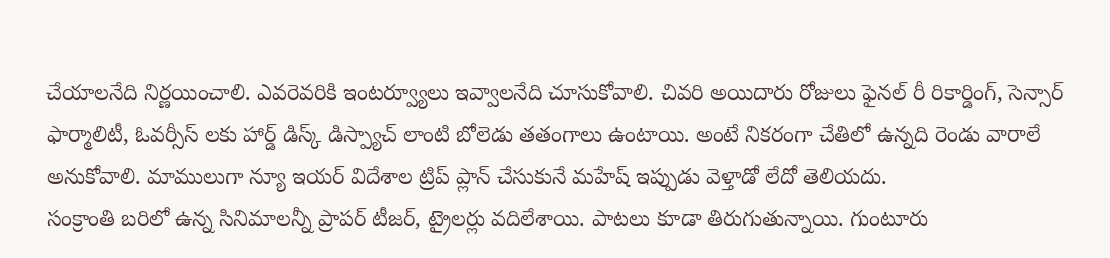చేయాలనేది నిర్ణయించాలి. ఎవరెవరికి ఇంటర్వ్యూలు ఇవ్వాలనేది చూసుకోవాలి. చివరి అయిదారు రోజులు ఫైనల్ రీ రికార్డింగ్, సెన్సార్ ఫార్మాలిటీ, ఓవర్సీస్ లకు హార్డ్ డిస్క్ డిస్ప్యాచ్ లాంటి బోలెడు తతంగాలు ఉంటాయి. అంటే నికరంగా చేతిలో ఉన్నది రెండు వారాలే అనుకోవాలి. మాములుగా న్యూ ఇయర్ విదేశాల ట్రిప్ ప్లాన్ చేసుకునే మహేష్ ఇప్పుడు వెళ్తాడో లేదో తెలియదు.
సంక్రాంతి బరిలో ఉన్న సినిమాలన్నీ ప్రాపర్ టీజర్, ట్రైలర్లు వదిలేశాయి. పాటలు కూడా తిరుగుతున్నాయి. గుంటూరు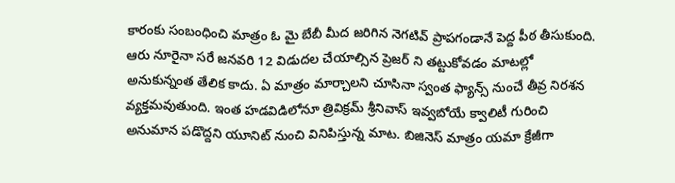కారంకు సంబంధించి మాత్రం ఓ మై బేబీ మీద జరిగిన నెగటివ్ ప్రాపగండానే పెద్ద పీఠ తీసుకుంది. ఆరు నూరైనా సరే జనవరి 12 విడుదల చేయాల్సిన ప్రెజర్ ని తట్టుకోవడం మాటల్లో అనుకున్నంత తేలిక కాదు. ఏ మాత్రం మార్చాలని చూసినా స్వంత ఫ్యాన్స్ నుంచే తీవ్ర నిరశన వ్యక్తమవుతుంది. ఇంత హడవిడిలోనూ త్రివిక్రమ్ శ్రీనివాస్ ఇవ్వబోయే క్వాలిటీ గురించి అనుమాన పడొద్దని యూనిట్ నుంచి వినిపిస్తున్న మాట. బిజినెస్ మాత్రం యమా క్రేజీగా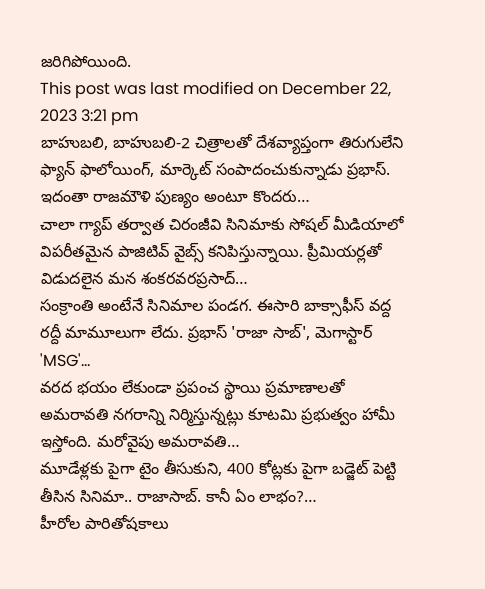జరిగిపోయింది.
This post was last modified on December 22, 2023 3:21 pm
బాహుబలి, బాహుబలి-2 చిత్రాలతో దేశవ్యాప్తంగా తిరుగులేని ఫ్యాన్ ఫాలోయింగ్, మార్కెట్ సంపాదంచుకున్నాడు ప్రభాస్. ఇదంతా రాజమౌళి పుణ్యం అంటూ కొందరు…
చాలా గ్యాప్ తర్వాత చిరంజీవి సినిమాకు సోషల్ మీడియాలో విపరీతమైన పాజిటివ్ వైబ్స్ కనిపిస్తున్నాయి. ప్రీమియర్లతో విడుదలైన మన శంకరవరప్రసాద్…
సంక్రాంతి అంటేనే సినిమాల పండగ. ఈసారి బాక్సాఫీస్ వద్ద రద్దీ మామూలుగా లేదు. ప్రభాస్ 'రాజా సాబ్', మెగాస్టార్ 'MSG'…
వరద భయం లేకుండా ప్రపంచ స్థాయి ప్రమాణాలతో అమరావతి నగరాన్ని నిర్మిస్తున్నట్లు కూటమి ప్రభుత్వం హామీ ఇస్తోంది. మరోవైపు అమరావతి…
మూడేళ్లకు పైగా టైం తీసుకుని, 400 కోట్లకు పైగా బడ్జెట్ పెట్టి తీసిన సినిమా.. రాజాసాబ్. కానీ ఏం లాభం?…
హీరోల పారితోషకాలు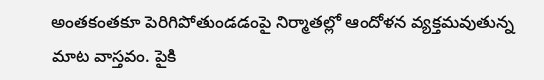అంతకంతకూ పెరిగిపోతుండడంపై నిర్మాతల్లో ఆందోళన వ్యక్తమవుతున్న మాట వాస్తవం. పైకి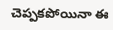చెప్పకపోయినా ఈ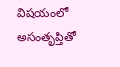విషయంలో అసంతృప్తితో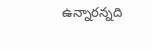ఉన్నారన్నది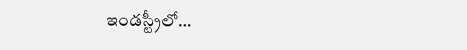ఇండస్ట్రీలో…